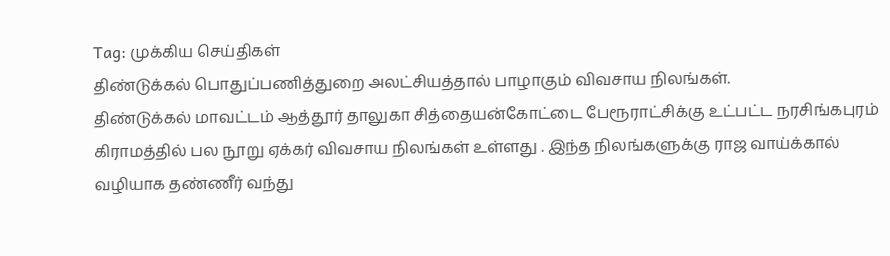Tag: முக்கிய செய்திகள்
திண்டுக்கல் பொதுப்பணித்துறை அலட்சியத்தால் பாழாகும் விவசாய நிலங்கள்.
திண்டுக்கல் மாவட்டம் ஆத்தூர் தாலுகா சித்தையன்கோட்டை பேரூராட்சிக்கு உட்பட்ட நரசிங்கபுரம் கிராமத்தில் பல நூறு ஏக்கர் விவசாய நிலங்கள் உள்ளது . இந்த நிலங்களுக்கு ராஜ வாய்க்கால் வழியாக தண்ணீர் வந்து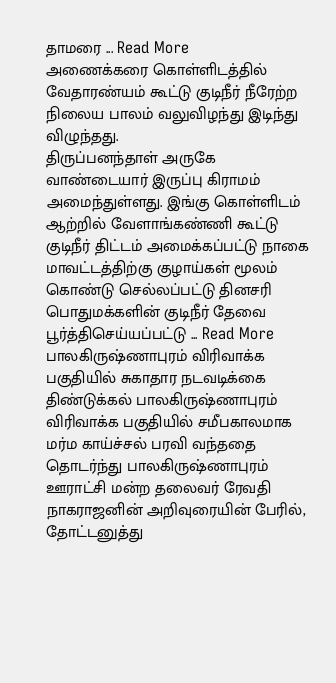தாமரை ... Read More
அணைக்கரை கொள்ளிடத்தில் வேதாரண்யம் கூட்டு குடிநீர் நீரேற்ற நிலைய பாலம் வலுவிழந்து இடிந்து விழுந்தது.
திருப்பனந்தாள் அருகே வாண்டையார் இருப்பு கிராமம் அமைந்துள்ளது. இங்கு கொள்ளிடம் ஆற்றில் வேளாங்கண்ணி கூட்டு குடிநீர் திட்டம் அமைக்கப்பட்டு நாகை மாவட்டத்திற்கு குழாய்கள் மூலம் கொண்டு செல்லப்பட்டு தினசரி பொதுமக்களின் குடிநீர் தேவை பூர்த்திசெய்யப்பட்டு ... Read More
பாலகிருஷ்ணாபுரம் விரிவாக்க பகுதியில் சுகாதார நடவடிக்கை
திண்டுக்கல் பாலகிருஷ்ணாபுரம் விரிவாக்க பகுதியில் சமீபகாலமாக மர்ம காய்ச்சல் பரவி வந்ததை தொடர்ந்து பாலகிருஷ்ணாபுரம் ஊராட்சி மன்ற தலைவர் ரேவதி நாகராஜனின் அறிவுரையின் பேரில், தோட்டனுத்து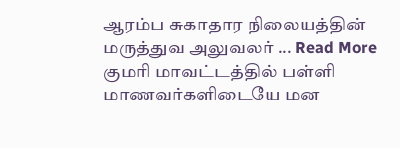ஆரம்ப சுகாதார நிலையத்தின் மருத்துவ அலுவலர் ... Read More
குமரி மாவட்டத்தில் பள்ளி மாணவர்களிடையே மன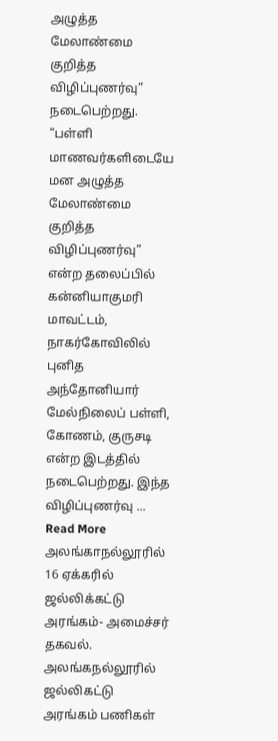அழுத்த மேலாண்மை குறித்த விழிப்புணர்வு” நடைபெற்றது.
“பள்ளி மாணவர்களிடையே மன அழுத்த மேலாண்மை குறித்த விழிப்புணர்வு” என்ற தலைப்பில் கன்னியாகுமரி மாவட்டம், நாகர்கோவிலில் புனித அந்தோனியார் மேல்நிலைப் பள்ளி, கோணம், குருசடி என்ற இடத்தில் நடைபெற்றது. இந்த விழிப்புணர்வு ... Read More
அலங்காநல்லூரில் 16 ஏக்கரில் ஜல்லிக்கட்டு அரங்கம்- அமைச்சர் தகவல்.
அலங்கநல்லூரில் ஜல்லிகட்டு அரங்கம் பணிகள்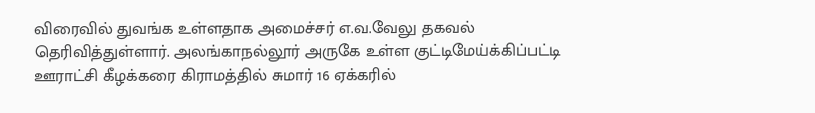விரைவில் துவங்க உள்ளதாக அமைச்சர் எ.வ.வேலு தகவல் தெரிவித்துள்ளார். அலங்காநல்லூர் அருகே உள்ள குட்டிமேய்க்கிப்பட்டி ஊராட்சி கீழக்கரை கிராமத்தில் சுமார் 16 ஏக்கரில்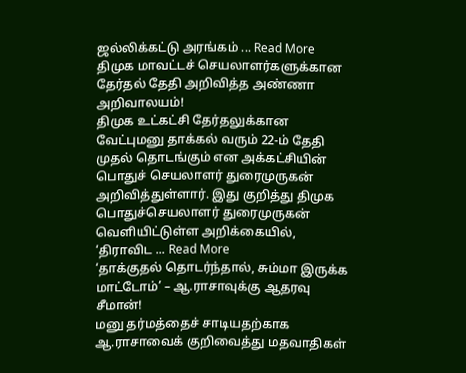ஜல்லிக்கட்டு அரங்கம் ... Read More
திமுக மாவட்டச் செயலாளர்களுக்கான தேர்தல் தேதி அறிவித்த அண்ணா அறிவாலயம்!
திமுக உட்கட்சி தேர்தலுக்கான வேட்புமனு தாக்கல் வரும் 22-ம் தேதி முதல் தொடங்கும் என அக்கட்சியின் பொதுச் செயலாளர் துரைமுருகன் அறிவித்துள்ளார். இது குறித்து திமுக பொதுச்செயலாளர் துரைமுருகன் வெளியிட்டுள்ள அறிக்கையில், ‘திராவிட ... Read More
‘தாக்குதல் தொடர்ந்தால், சும்மா இருக்க மாட்டோம்’ – ஆ.ராசாவுக்கு ஆதரவு சீமான்!
மனு தர்மத்தைச் சாடியதற்காக ஆ.ராசாவைக் குறிவைத்து மதவாதிகள்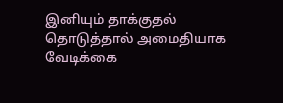இனியும் தாக்குதல் தொடுத்தால் அமைதியாக வேடிக்கை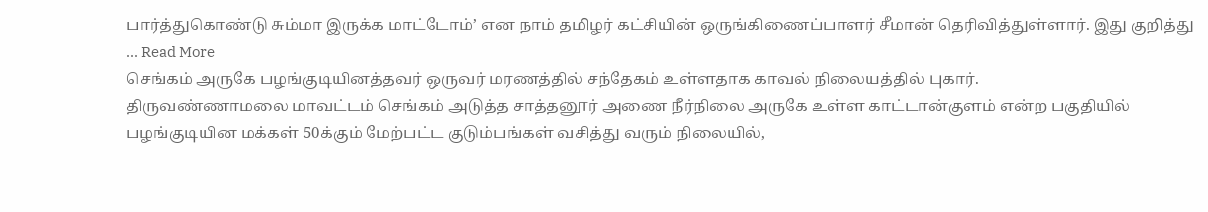பார்த்துகொண்டு சும்மா இருக்க மாட்டோம்’ என நாம் தமிழர் கட்சியின் ஒருங்கிணைப்பாளர் சீமான் தெரிவித்துள்ளார். இது குறித்து ... Read More
செங்கம் அருகே பழங்குடியினத்தவர் ஒருவர் மரணத்தில் சந்தேகம் உள்ளதாக காவல் நிலையத்தில் புகார்.
திருவண்ணாமலை மாவட்டம் செங்கம் அடுத்த சாத்தனூர் அணை நீர்நிலை அருகே உள்ள காட்டான்குளம் என்ற பகுதியில் பழங்குடியின மக்கள் 50க்கும் மேற்பட்ட குடும்பங்கள் வசித்து வரும் நிலையில்,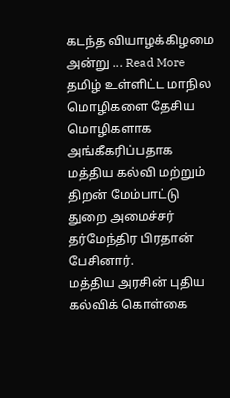கடந்த வியாழக்கிழமை அன்று ... Read More
தமிழ் உள்ளிட்ட மாநில மொழிகளை தேசிய மொழிகளாக அங்கீகரிப்பதாக மத்திய கல்வி மற்றும் திறன் மேம்பாட்டு துறை அமைச்சர் தர்மேந்திர பிரதான் பேசினார்.
மத்திய அரசின் புதிய கல்விக் கொள்கை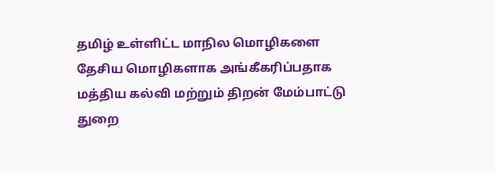தமிழ் உள்ளிட்ட மாநில மொழிகளை தேசிய மொழிகளாக அங்கீகரிப்பதாக மத்திய கல்வி மற்றும் திறன் மேம்பாட்டு துறை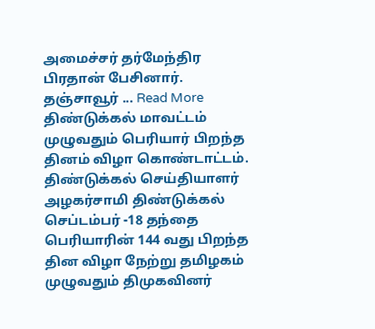அமைச்சர் தர்மேந்திர பிரதான் பேசினார். தஞ்சாவூர் ... Read More
திண்டுக்கல் மாவட்டம் முழுவதும் பெரியார் பிறந்த தினம் விழா கொண்டாட்டம்.
திண்டுக்கல் செய்தியாளர் அழகர்சாமி திண்டுக்கல் செப்டம்பர் -18 தந்தை பெரியாரின் 144 வது பிறந்த தின விழா நேற்று தமிழகம் முழுவதும் திமுகவினர்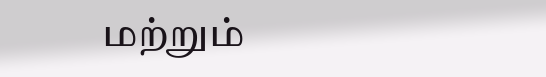மற்றும்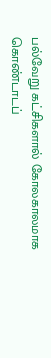பல்வேறு கட்சிகளால் கோலகாலமாக கொண்டாடப்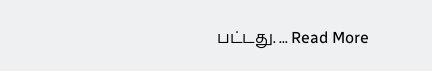பட்டது. ... Read More